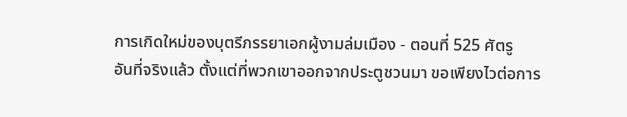การเกิดใหม่ของบุตรีภรรยาเอกผู้งามล่มเมือง - ตอนที่ 525 ศัตรู
อันที่จริงแล้ว ตั้งแต่ที่พวกเขาออกจากประตูชวนมา ขอเพียงไวต่อการ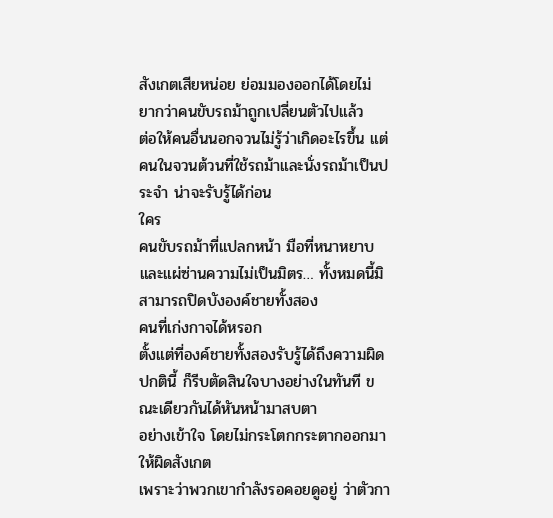สังเกตเสียหน่อย ย่อมมองออกได้โดยไม่
ยากว่าคนขับรถม้าถูกเปลี่ยนตัวไปแล้ว
ต่อให้คนอื่นนอกจวนไม่รู้ว่าเกิดอะไรขึ้น แต่คนในจวนต้วนที่ใช้รถม้าและนั่งรถม้าเป็นประจำ น่าจะรับรู้ได้ก่อน
ใคร
คนขับรถม้าที่แปลกหน้า มือที่หนาหยาบและแผ่ซ่านความไม่เป็นมิตร… ทั้งหมดนี้มิสามารถปิดบังองค์ชายทั้งสอง
คนที่เก่งกาจได้หรอก
ตั้งแต่ที่องค์ชายทั้งสองรับรู้ได้ถึงความผิดปกตินี้ ก็รีบตัดสินใจบางอย่างในทันที ขณะเดียวกันได้หันหน้ามาสบตา
อย่างเข้าใจ โดยไม่กระโตกกระตากออกมาให้ผิดสังเกต
เพราะว่าพวกเขากำลังรอคอยดูอยู่ ว่าตัวกา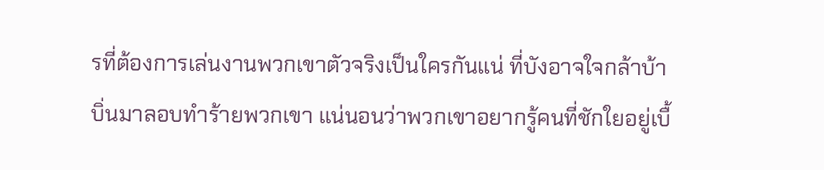รที่ต้องการเล่นงานพวกเขาตัวจริงเป็นใครกันแน่ ที่บังอาจใจกล้าบ้า
บิ่นมาลอบทำร้ายพวกเขา แน่นอนว่าพวกเขาอยากรู้คนที่ชักใยอยู่เบื้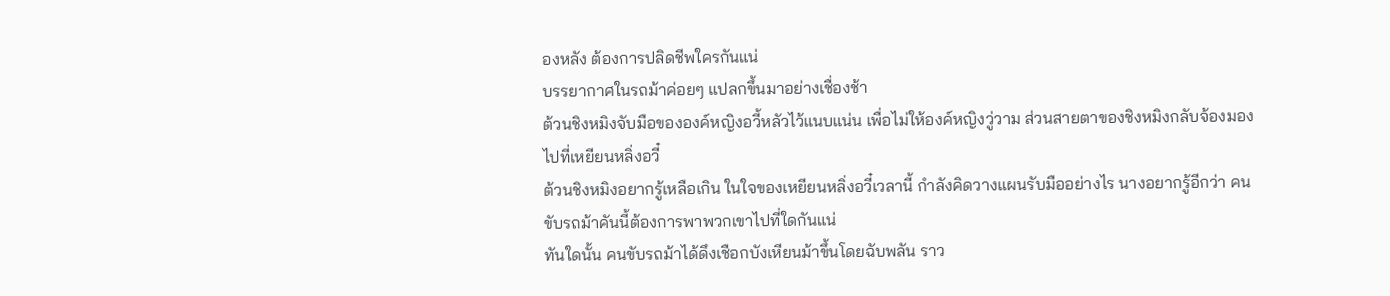องหลัง ต้องการปลิดชีพใครกันแน่
บรรยากาศในรถม้าค่อยๆ แปลกขึ้นมาอย่างเชื่องช้า
ต้วนชิงหมิงจับมือขององค์หญิงอวี้หลัวไว้แนบแน่น เพื่อไม่ให้องค์หญิงวู่วาม ส่วนสายตาของชิงหมิงกลับจ้องมอง
ไปที่เหยียนหลิ่งอวี๋
ต้วนชิงหมิงอยากรู้เหลือเกิน ในใจของเหยียนหลิ่งอวี๋เวลานี้ กำลังคิดวางแผนรับมืออย่างไร นางอยากรู้อีกว่า คน
ขับรถม้าคันนี้ต้องการพาพวกเขาไปที่ใดกันแน่
ทันใดนั้น คนขับรถม้าได้ดึงเชือกบังเหียนม้าขึ้นโดยฉับพลัน ราว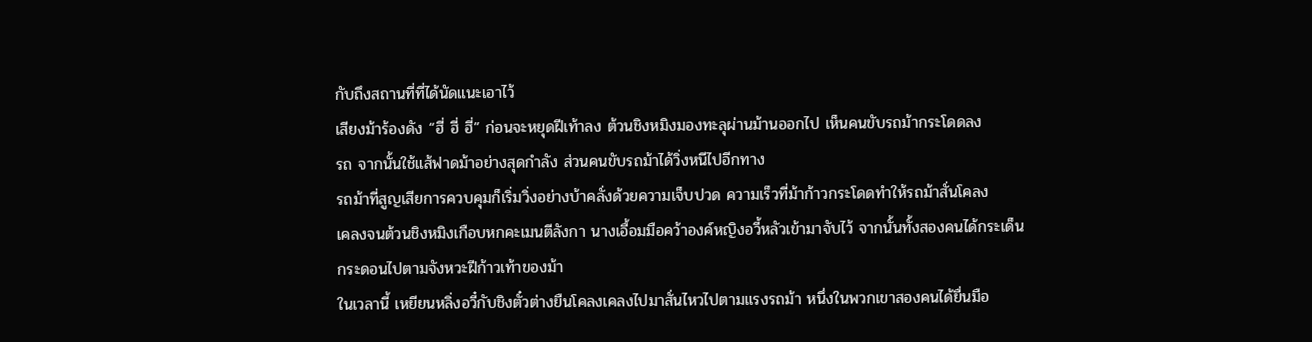กับถึงสถานที่ที่ได้นัดแนะเอาไว้
เสียงม้าร้องดัง “ฮี่ ฮี่ ฮี่” ก่อนจะหยุดฝีเท้าลง ต้วนชิงหมิงมองทะลุผ่านม้านออกไป เห็นคนขับรถม้ากระโดดลง
รถ จากนั้นใช้แส้ฟาดม้าอย่างสุดกำลัง ส่วนคนขับรถม้าได้วิ่งหนีไปอีกทาง
รถม้าที่สูญเสียการควบคุมก็เริ่มวิ่งอย่างบ้าคลั่งด้วยความเจ็บปวด ความเร็วที่ม้าก้าวกระโดดทำให้รถม้าสั่นโคลง
เคลงจนต้วนชิงหมิงเกือบหกคะเมนตีลังกา นางเอื้อมมือคว้าองค์หญิงอวี้หลัวเข้ามาจับไว้ จากนั้นทั้งสองคนได้กระเด็น
กระดอนไปตามจังหวะฝีก้าวเท้าของม้า
ในเวลานี้ เหยียนหลิ่งอวี๋กับชิงตั๋วต่างยืนโคลงเคลงไปมาสั่นไหวไปตามแรงรถม้า หนึ่งในพวกเขาสองคนได้ยื่นมือ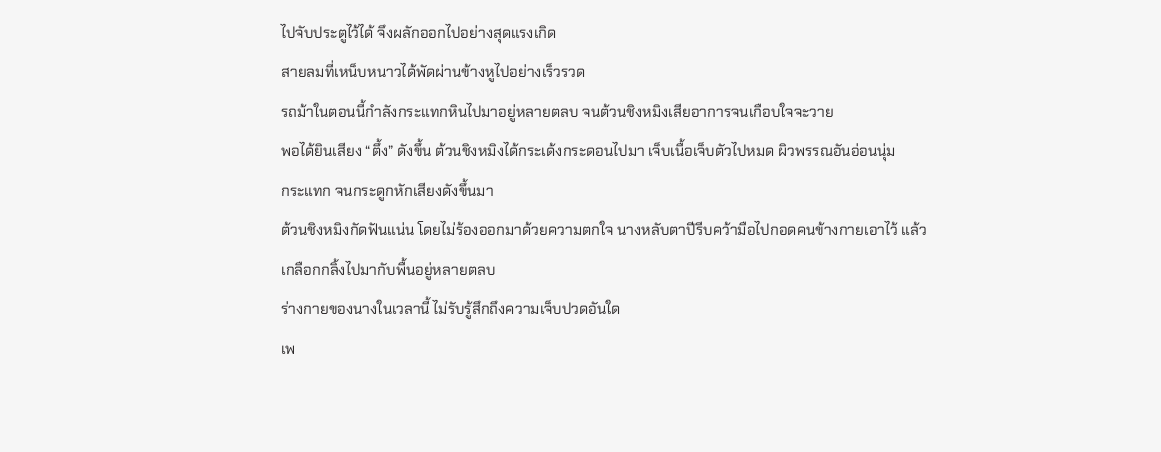ไปจับประตูไว้ได้ จึงผลักออกไปอย่างสุดแรงเกิด
สายลมที่เหน็บหนาวได้พัดผ่านข้างหูไปอย่างเร็วรวด
รถม้าในตอนนี้กำลังกระแทกหินไปมาอยู่หลายตลบ จนต้วนชิงหมิงเสียอาการจนเกือบใจจะวาย
พอได้ยินเสียง “ตึ้ง” ดังขึ้น ต้วนชิงหมิงได้กระเด้งกระดอนไปมา เจ็บเนื้อเจ็บตัวไปหมด ผิวพรรณอันอ่อนนุ่ม
กระแทก จนกระดูกหักเสียงดังขึ้นมา
ต้วนชิงหมิงกัดฟันแน่น โดยไม่ร้องออกมาด้วยความตกใจ นางหลับตาปีรีบคว้ามือไปกอดคนข้างกายเอาไว้ แล้ว
เกลือกกลิ้งไปมากับพื้นอยู่หลายตลบ
ร่างกายของนางในเวลานี้ ไม่รับรู้สึกถึงความเจ็บปวดอันใด
เพ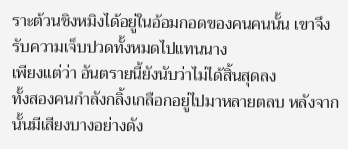ราะต้วนชิงหมิงได้อยู่ในอ้อมกอดของคนคนนั้น เขาจึงรับความเจ็บปวดทั้งหมดไปแทนนาง
เพียงแต่ว่า อันตรายนี้ยังนับว่าไม่ได้สิ้นสุดลง
ทั้งสองคนกำลังกลิ้งเกลือกอยู่ไปมาหลายตลบ หลังจากนั้นมีเสียงบางอย่างดัง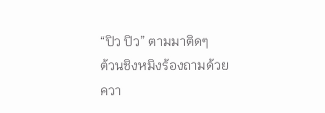“ปิว ปิว” ตามมาติดๆ
ต้วนชิงหมิงร้องถามด้วยควา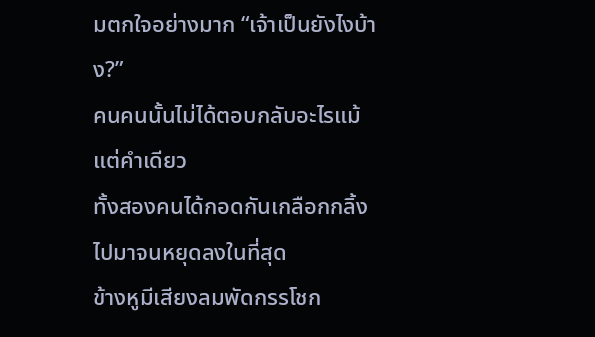มตกใจอย่างมาก “เจ้าเป็นยังไงบ้าง?”
คนคนนั้นไม่ได้ตอบกลับอะไรแม้แต่คำเดียว
ทั้งสองคนได้กอดกันเกลือกกลิ้งไปมาจนหยุดลงในที่สุด
ข้างหูมีเสียงลมพัดกรรโชก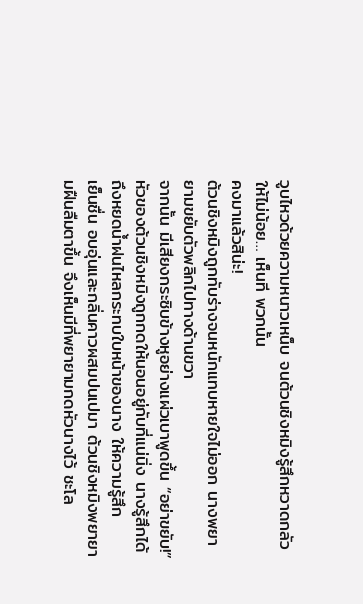วูบไหวด้วยความหนาวเหน็บ จนต้วนชิงหมิงรู้สึกหวาดกลัวให้ไม่น้อย… เห็นที พวกนั้น
คงมาแล้วสิน่ะ!
ต้วนชิงหมิงถูกทับร่างจนหนักแทบหายใจไม่ออก นางพยายามขยับตัวพลิกไปทางด้านขวา
จากนั้น มีเสียงกระซิบข้างหูอย่างแผ่วเบาพูดขึ้น “อย่าขยับ!”
หัวของต้วนชิงหมิงถูกกดให้นอนอยู่กับที่แน่นิ่ง นางรู้สึกได้ถึงหยดนํ้าฝนไหลกระทบใบหน้าของนาง ให้ความรู้สึก
เย็นชื่น อบอุ่นและกลิ่นคาวผสมปนเปมา ต้วนชิงหมิงพยายามฝืนลืมตาขึ้น จึงเห็นมีที่พยายามกดหัวนางไว้ ชะโล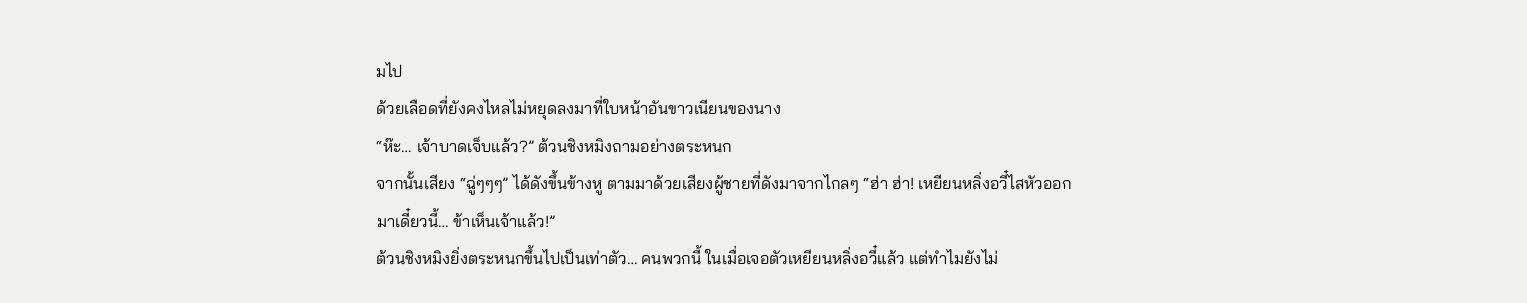มไป
ด้วยเลือดที่ยังคงไหลไม่หยุดลงมาที่ใบหน้าอันขาวเนียนของนาง
“ห๊ะ… เจ้าบาดเจ็บแล้ว?” ต้วนชิงหมิงถามอย่างตระหนก
จากนั้นเสียง “ฉู่ๆๆๆ” ได้ดังขึ้นข้างหู ตามมาด้วยเสียงผู้ชายที่ดังมาจากไกลๆ “ฮ่า ฮ่า! เหยียนหลิ่งอวี๋ไสหัวออก
มาเดี๋ยวนี้… ข้าเห็นเจ้าแล้ว!”
ต้วนชิงหมิงยิ่งตระหนกขึ้นไปเป็นเท่าตัว… คนพวกนี้ ในเมื่อเจอตัวเหยียนหลิ่งอวี๋แล้ว แต่ทำไมยังไม่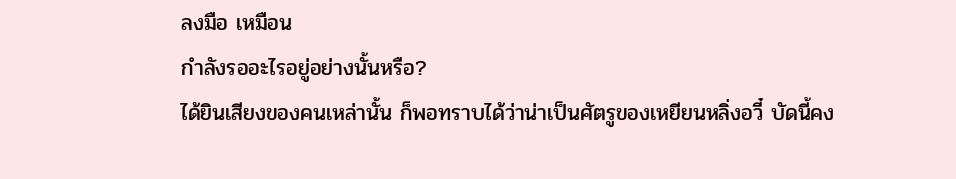ลงมือ เหมือน
กำลังรออะไรอยู่อย่างนั้นหรือ?
ได้ยินเสียงของคนเหล่านั้น ก็พอทราบได้ว่าน่าเป็นศัตรูของเหยียนหลิ่งอวี๋ บัดนี้คง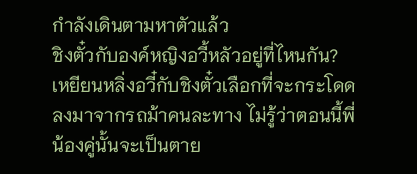กำลังเดินตามหาตัวแล้ว
ชิงตั๋วกับองค์หญิงอวี้หลัวอยู่ที่ไหนกัน?
เหยียนหลิ่งอวี๋กับชิงตั๋วเลือกที่จะกระโดดลงมาจากรถม้าคนละทาง ไม่รู้ว่าตอนนี้พี่น้องคู่นั้นจะเป็นตาย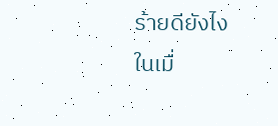ร้ายดียังไง
ในเมื่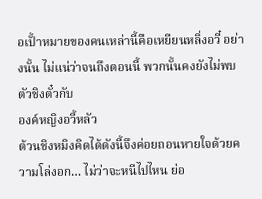อเปั้าหมายของคนเหล่านี้คือเหยียนหลิ่งอวี๋ อย่างนั้น ไม่แน่ว่าจนถึงตอนนี้ พวกนั้นคงยังไม่พบตัวชิงตั๋วกับ
องค์หญิงอวี้หลัว
ต้วนชิงหมิงคิดได้ดังนี้จึงค่อยถอนหายใจด้วยความโล่งอก… ไม่ว่าจะหนีไปไหน ย่อ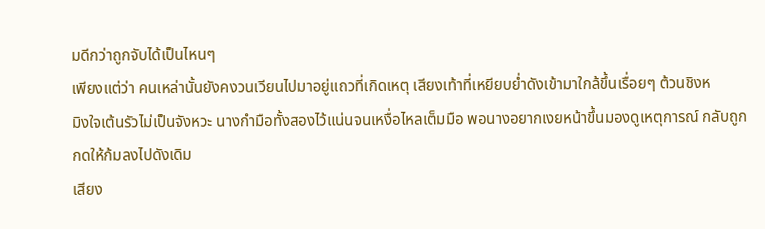มดีกว่าถูกจับได้เป็นไหนๆ
เพียงแต่ว่า คนเหล่านั้นยังคงวนเวียนไปมาอยู่แถวที่เกิดเหตุ เสียงเท้าที่เหยียบยํ่าดังเข้ามาใกล้ขึ้นเรื่อยๆ ต้วนชิงห
มิงใจเต้นรัวไม่เป็นจังหวะ นางกำมือทั้งสองไว้แน่นจนเหงื่อไหลเต็มมือ พอนางอยากเงยหน้าขึ้นมองดูเหตุการณ์ กลับถูก
กดให้ก้มลงไปดังเดิม
เสียง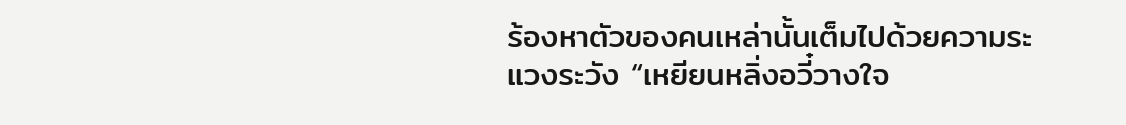ร้องหาตัวของคนเหล่านั้นเต็มไปด้วยความระแวงระวัง “เหยียนหลิ่งอวี๋วางใจ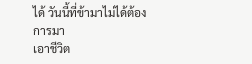ได้ วันนี้ที่ข้ามาไม่ได้ต้องการมา
เอาชีวิต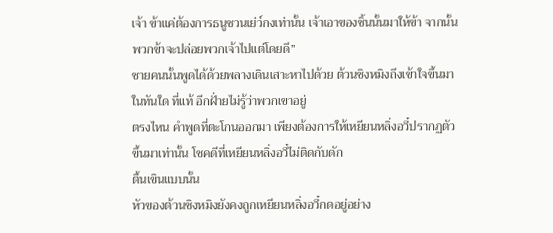เจ้า ข้าแค่ต้องการธนูชวนเย่ว์กงเท่านั้น เจ้าเอาของชิ้นนั้นมาให้ข้า จากนั้นพวกข้าจะปล่อยพวกเจ้าไปแต่โดยดี”
ชายคนนั้นพูดได้ด้วยพลางเดินเสาะหาไปด้วย ต้วนชิงหมิงถึงเข้าใจขึ้นมาในทันใด ที่แท้ อีกฝั่ายไม่รู้ว่าพวกเขาอยู่
ตรงไหน คำพูดที่ตะโกนออกมา เพียงต้องการให้เหยียนหลิ่งอวี๋ปรากฏตัวขึ้นมาเท่านั้น โชคดีที่เหยียนหลิ่งอวี๋ไม่ติดกับดัก
ตื้นเขินแบบนั้น
หัวของต้วนชิงหมิงยังคงถูกเหยียนหลิ่งอวี๋กดอยู่อย่าง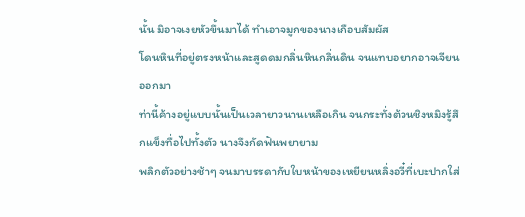นั้น มิอาจเงยหัวขึ้นมาได้ ทำเอาจมูกของนางเกือบสัมผัส
โดนหินที่อยู่ตรงหน้าและสูดดมกลิ่นหินกลิ่นดิน จนแทบอยากอาจเจียนออกมา
ท่านี้ค้างอยู่แบบนั้นเป็นเวลายาวนานเหลือเกิน จนกระทั่งต้วนชิงหมิงรู้สึกแข็งทื่อไปทั้งตัว นางจึงกัดฟันพยายาม
พลิกตัวอย่างช้าๆ จนมาบรรดากับใบหน้าของเหยียนหลิ่งอวี๋ที่เบะปากใส่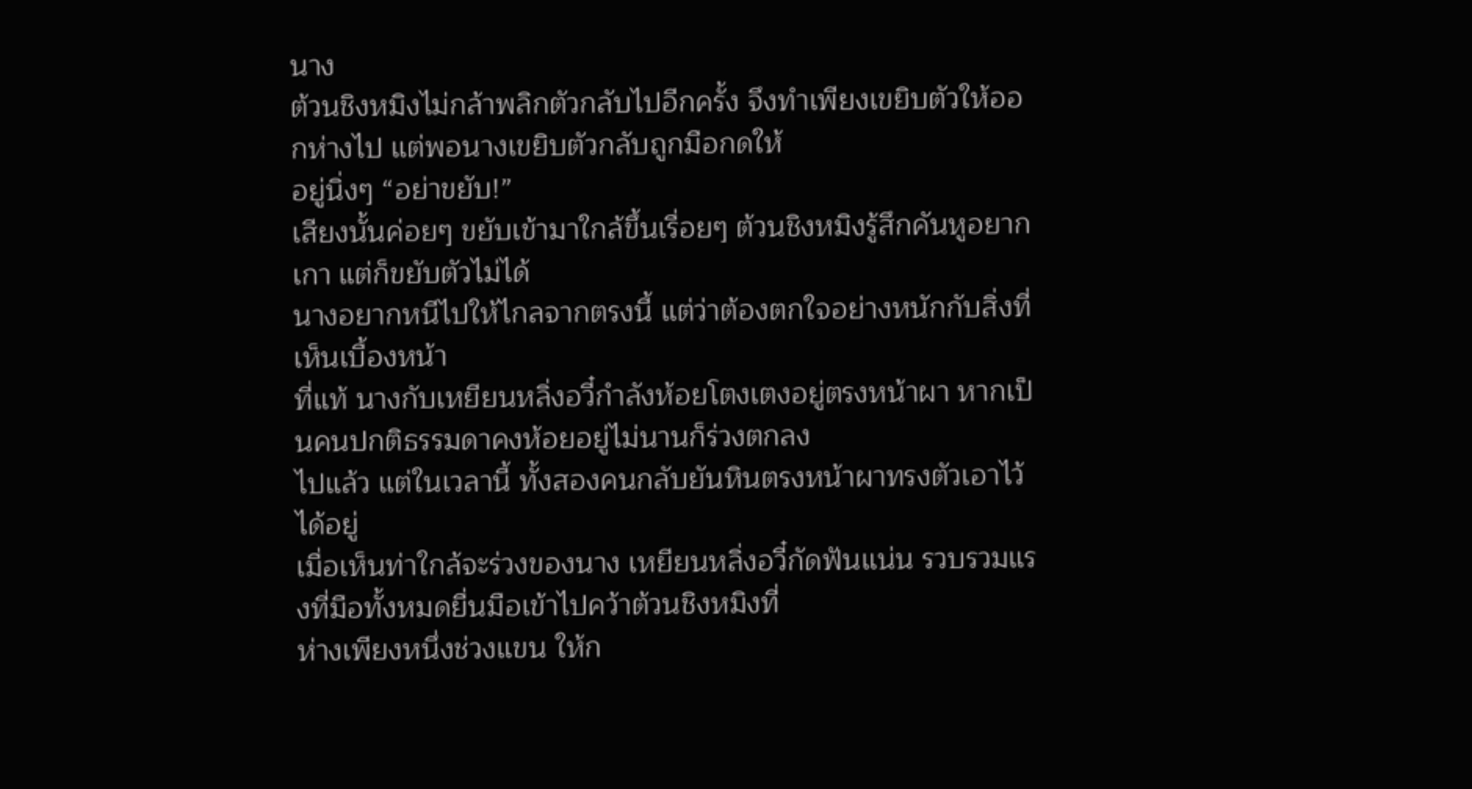นาง
ต้วนชิงหมิงไม่กล้าพลิกตัวกลับไปอีกครั้ง จึงทำเพียงเขยิบตัวให้ออกห่างไป แต่พอนางเขยิบตัวกลับถูกมือกดให้
อยู่นิ่งๆ “อย่าขยับ!”
เสียงนั้นค่อยๆ ขยับเข้ามาใกล้ขึ้นเรื่อยๆ ต้วนชิงหมิงรู้สึกคันหูอยากเกา แต่ก็ขยับตัวไม่ได้
นางอยากหนีไปให้ไกลจากตรงนี้ แต่ว่าต้องตกใจอย่างหนักกับสิ่งที่เห็นเบื้องหน้า
ที่แท้ นางกับเหยียนหลิ่งอวี๋กำลังห้อยโตงเตงอยู่ตรงหน้าผา หากเป็นคนปกติธรรมดาคงห้อยอยู่ไม่นานก็ร่วงตกลง
ไปแล้ว แต่ในเวลานี้ ทั้งสองคนกลับยันหินตรงหน้าผาทรงตัวเอาไว้ได้อยู่
เมื่อเห็นท่าใกล้จะร่วงของนาง เหยียนหลิ่งอวี๋กัดฟันแน่น รวบรวมแรงที่มือทั้งหมดยื่นมือเข้าไปคว้าต้วนชิงหมิงที่
ห่างเพียงหนึ่งช่วงแขน ให้ก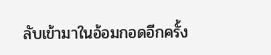ลับเข้ามาในอ้อมกอดอีกครั้ง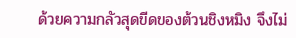ด้วยความกลัวสุดขีดของต้วนชิงหมิง จึงไม่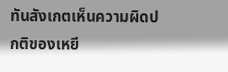ทันสังเกตเห็นความผิดปกติของเหยี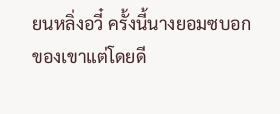ยนหลิ่งอวี๋ ครั้งนี้นางยอมซบอก
ของเขาแต่โดยดี